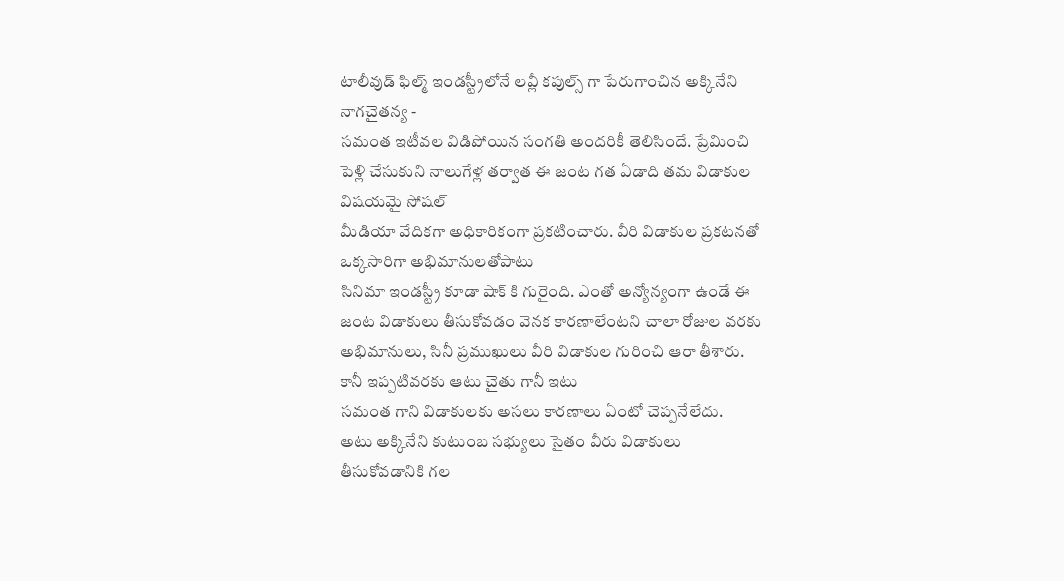టాలీవుడ్ ఫిల్మ్ ఇండస్ట్రీలోనే లవ్లీ కపుల్స్ గా పేరుగాంచిన అక్కినేని
నాగచైతన్య -
సమంత ఇటీవల విడిపోయిన సంగతి అందరికీ తెలిసిందే. ప్రేమించి
పెళ్లి చేసుకుని నాలుగేళ్ల తర్వాత ఈ జంట గత ఏడాది తమ విడాకుల విషయమై సోషల్
మీడియా వేదికగా అధికారికంగా ప్రకటించారు. వీరి విడాకుల ప్రకటనతో ఒక్కసారిగా అభిమానులతోపాటు
సినిమా ఇండస్ట్రీ కూడా షాక్ కి గురైంది. ఎంతో అన్యోన్యంగా ఉండే ఈ జంట విడాకులు తీసుకోవడం వెనక కారణాలేంటని చాలా రోజుల వరకు అభిమానులు, సినీ ప్రముఖులు వీరి విడాకుల గురించి ఆరా తీశారు. కానీ ఇప్పటివరకు ఆటు చైతు గానీ ఇటు
సమంత గాని విడాకులకు అసలు కారణాలు ఏంటో చెప్పనేలేదు.
అటు అక్కినేని కుటుంబ సభ్యులు సైతం వీరు విడాకులు తీసుకోవడానికి గల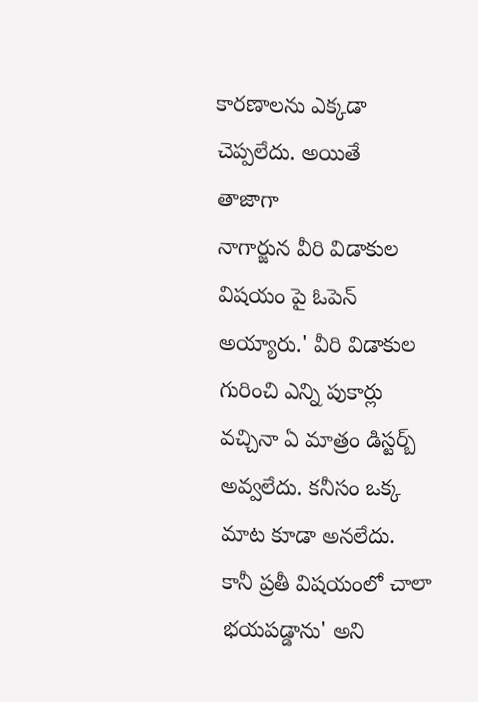కారణాలను ఎక్కడా చెప్పలేదు. అయితే తాజాగా
నాగార్జున వీరి విడాకుల విషయం పై ఓపెన్ అయ్యారు.' వీరి విడాకుల గురించి ఎన్ని పుకార్లు వచ్చినా ఏ మాత్రం డిస్టర్బ్ అవ్వలేదు. కనీసం ఒక్క మాట కూడా అనలేదు. కానీ ప్రతీ విషయంలో చాలా భయపడ్డాను' అని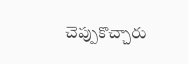చెప్పుకొచ్చారు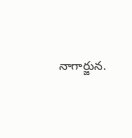నాగార్జున.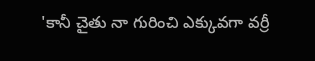'కానీ చైతు నా గురించి ఎక్కువగా వర్రీ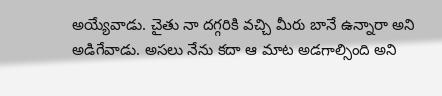అయ్యేవాడు. చైతు నా దగ్గరికి వచ్చి మీరు బానే ఉన్నారా అని అడిగేవాడు. అసలు నేను కదా ఆ మాట అడగాల్సింది అని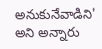అనుకునేవాడిని' అని అన్నారు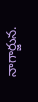నాగార్జున.